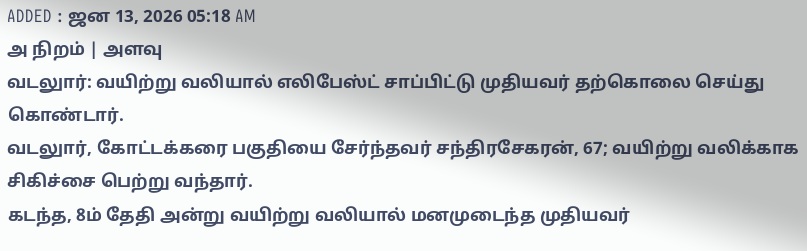ADDED : ஜன 13, 2026 05:18 AM
அ நிறம் | அளவு
வடலுார்: வயிற்று வலியால் எலிபேஸ்ட் சாப்பிட்டு முதியவர் தற்கொலை செய்து கொண்டார்.
வடலுார், கோட்டக்கரை பகுதியை சேர்ந்தவர் சந்திரசேகரன், 67; வயிற்று வலிக்காக சிகிச்சை பெற்று வந்தார்.
கடந்த, 8ம் தேதி அன்று வயிற்று வலியால் மனமுடைந்த முதியவர்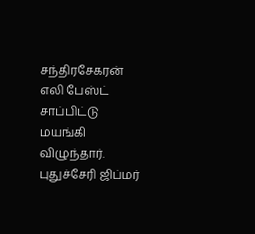சந்திரசேகரன் எலி பேஸ்ட் சாப்பிட்டு மயங்கி விழுந்தார்.
புதுச்சேரி ஜிப்மர்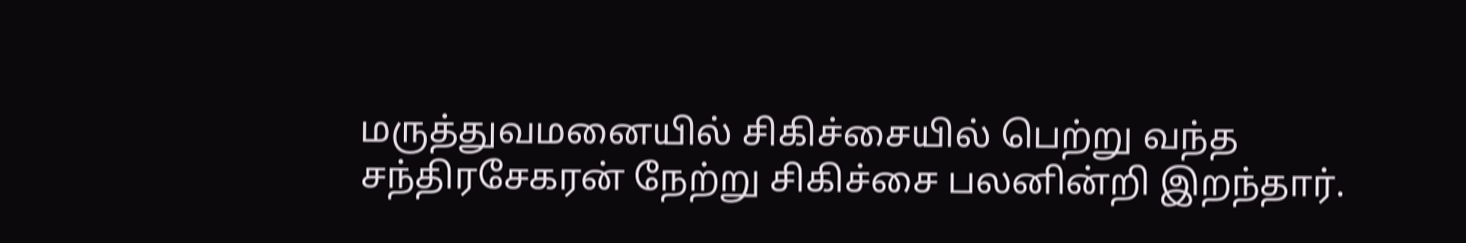மருத்துவமனையில் சிகிச்சையில் பெற்று வந்த சந்திரசேகரன் நேற்று சிகிச்சை பலனின்றி இறந்தார்.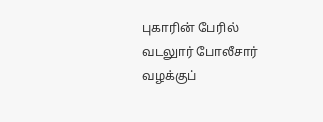புகாரின் பேரில் வடலுார் போலீசார் வழக்குப்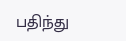பதிந்து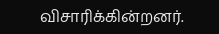விசாரிக்கின்றனர்.